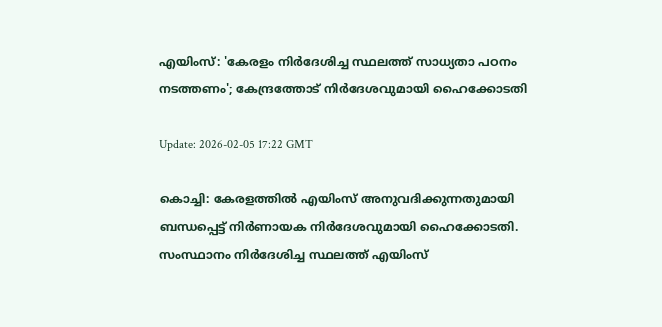എയിംസ്: 'കേരളം നിര്‍ദേശിച്ച സ്ഥലത്ത് സാധ്യതാ പഠനം നടത്തണം'; കേന്ദ്രത്തോട് നിര്‍ദേശവുമായി ഹൈക്കോടതി

Update: 2026-02-05 17:22 GMT

കൊച്ചി: കേരളത്തില്‍ എയിംസ് അനുവദിക്കുന്നതുമായി ബന്ധപ്പെട്ട് നിര്‍ണായക നിര്‍ദേശവുമായി ഹൈക്കോടതി. സംസ്ഥാനം നിര്‍ദേശിച്ച സ്ഥലത്ത് എയിംസ്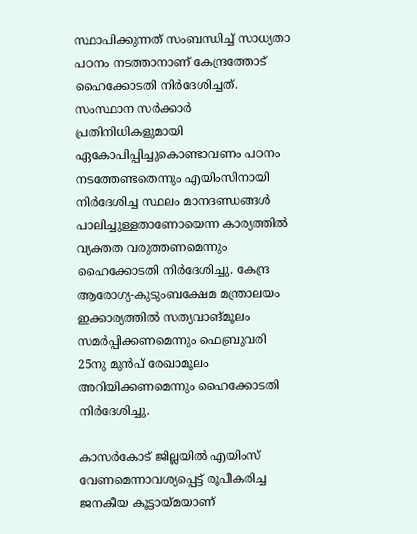സ്ഥാപിക്കുന്നത് സംബന്ധിച്ച് സാധ്യതാ പഠനം നടത്താനാണ് കേന്ദ്രത്തോട് ഹൈക്കോടതി നിര്‍ദേശിച്ചത്. സംസ്ഥാന സര്‍ക്കാര്‍ പ്രതിനിധികളുമായി ഏകോപിപ്പിച്ചുകൊണ്ടാവണം പഠനം നടത്തേണ്ടതെന്നും എയിംസിനായി നിര്‍ദേശിച്ച സ്ഥലം മാനദണ്ഡങ്ങള്‍ പാലിച്ചുള്ളതാണോയെന്ന കാര്യത്തില്‍ വ്യക്തത വരുത്തണമെന്നും ഹൈക്കോടതി നിര്‍ദേശിച്ചു. കേന്ദ്ര ആരോഗ്യ-കുടുംബക്ഷേമ മന്ത്രാലയം ഇക്കാര്യത്തില്‍ സത്യവാങ്മൂലം സമര്‍പ്പിക്കണമെന്നും ഫെബ്രുവരി 25നു മുന്‍പ് രേഖാമൂലം അറിയിക്കണമെന്നും ഹൈക്കോടതി നിര്‍ദേശിച്ചു.

കാസര്‍കോട് ജില്ലയില്‍ എയിംസ് വേണമെന്നാവശ്യപ്പെട്ട് രൂപീകരിച്ച ജനകീയ കൂട്ടായ്മയാണ്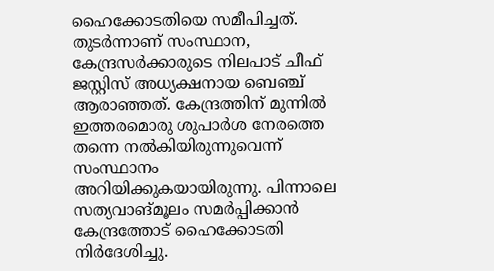ഹൈക്കോടതിയെ സമീപിച്ചത്. തുടര്‍ന്നാണ് സംസ്ഥാന, കേന്ദ്രസര്‍ക്കാരുടെ നിലപാട് ചീഫ് ജസ്റ്റിസ് അധ്യക്ഷനായ ബെഞ്ച് ആരാഞ്ഞത്. കേന്ദ്രത്തിന് മുന്നില്‍ ഇത്തരമൊരു ശുപാര്‍ശ നേരത്തെ തന്നെ നല്‍കിയിരുന്നുവെന്ന് സംസ്ഥാനം അറിയിക്കുകയായിരുന്നു. പിന്നാലെ സത്യവാങ്മൂലം സമര്‍പ്പിക്കാന്‍ കേന്ദ്രത്തോട് ഹൈക്കോടതി നിര്‍ദേശിച്ചു.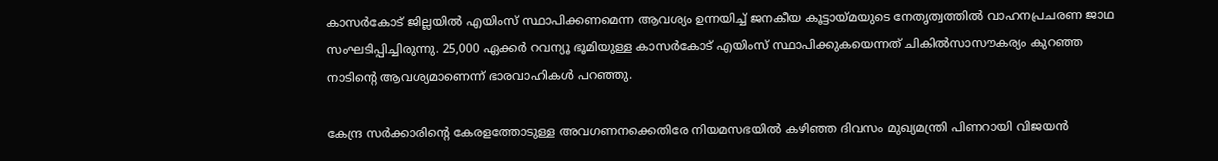കാസര്‍കോട് ജില്ലയില്‍ എയിംസ് സ്ഥാപിക്കണമെന്ന ആവശ്യം ഉന്നയിച്ച് ജനകീയ കൂട്ടായ്മയുടെ നേതൃത്വത്തില്‍ വാഹനപ്രചരണ ജാഥ സംഘടിപ്പിച്ചിരുന്നു. 25,000 ഏക്കര്‍ റവന്യൂ ഭൂമിയുള്ള കാസര്‍കോട് എയിംസ് സ്ഥാപിക്കുകയെന്നത് ചികില്‍സാസൗകര്യം കുറഞ്ഞ നാടിന്റെ ആവശ്യമാണെന്ന് ഭാരവാഹികള്‍ പറഞ്ഞു.

കേന്ദ്ര സര്‍ക്കാരിന്റെ കേരളത്തോടുള്ള അവഗണനക്കെതിരേ നിയമസഭയില്‍ കഴിഞ്ഞ ദിവസം മുഖ്യമന്ത്രി പിണറായി വിജയന്‍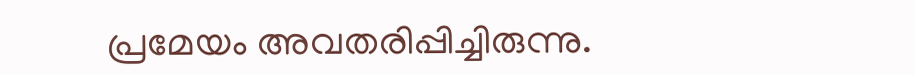പ്രമേയം അവതരിപ്പിച്ചിരുന്നു.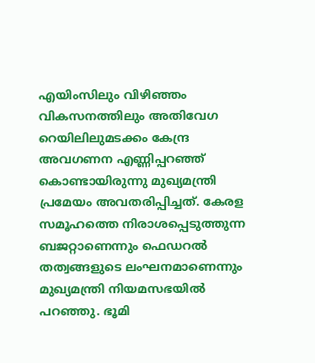എയിംസിലും വിഴിഞ്ഞം വികസനത്തിലും അതിവേഗ റെയിലിലുമടക്കം കേന്ദ്ര അവഗണന എണ്ണിപ്പറഞ്ഞ് കൊണ്ടായിരുന്നു മുഖ്യമന്ത്രി പ്രമേയം അവതരിപ്പിച്ചത്. കേരള സമൂഹത്തെ നിരാശപ്പെടുത്തുന്ന ബജറ്റാണെന്നും ഫെഡറല്‍ തത്വങ്ങളുടെ ലംഘനമാണെന്നും മുഖ്യമന്ത്രി നിയമസഭയില്‍ പറഞ്ഞു. ഭൂമി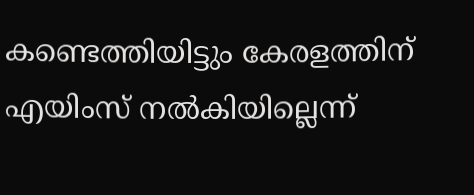കണ്ടെത്തിയിട്ടും കേരളത്തിന് എയിംസ് നല്‍കിയില്ലെന്ന്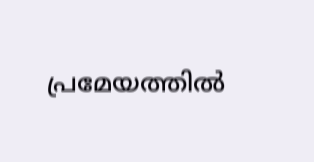പ്രമേയത്തില്‍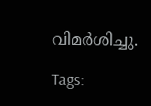വിമര്‍ശിച്ചു.

Tags: